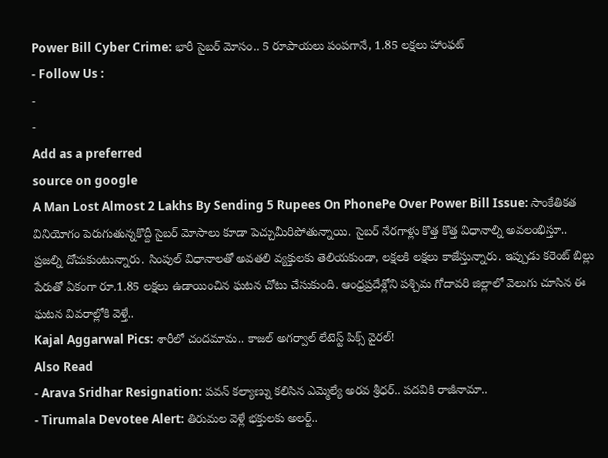Power Bill Cyber Crime: భారీ సైబర్ మోసం.. 5 రూపాయలు పంపగానే, 1.85 లక్షలు హాంఫట్
- Follow Us :
-
-
Add as a preferred
source on google
A Man Lost Almost 2 Lakhs By Sending 5 Rupees On PhonePe Over Power Bill Issue: సాంకేతికత వినియోగం పెరుగుతున్నకొద్దీ సైబర్ మోసాలు కూడా పెచ్చుమీరిపోతున్నాయి. సైబర్ నేరగాళ్లు కొత్త కొత్త విధానాల్ని అవలంభిస్తూ.. ప్రజల్ని దోచుకుంటున్నారు. సింపుల్ విధానాలతో అవతలి వ్యక్తులకు తెలియకుండా, లక్షలకి లక్షలు కాజేస్తున్నారు. ఇప్పుడు కరెంట్ బిల్లు పేరుతో ఏకంగా రూ.1.85 లక్షలు ఉడాయించిన ఘటన చోటు చేసుకుంది. ఆంధ్రప్రదేశ్లోని పశ్చిమ గోదావరి జిల్లాలో వెలుగు చూసిన ఈ ఘటన వివరాల్లోకి వెళ్తే..
Kajal Aggarwal Pics: శారీలో చందమామ.. కాజల్ అగర్వాల్ లేటెస్ట్ పిక్స్ వైరల్!
Also Read
- Arava Sridhar Resignation: పవన్ కల్యాణ్ను కలిసిన ఎమ్మెల్యే అరవ శ్రీధర్.. పదవికి రాజీనామా..
- Tirumala Devotee Alert: తిరుమల వెళ్లే భక్తులకు అలర్ట్..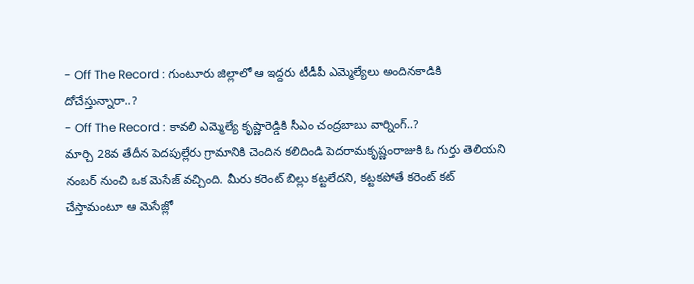- Off The Record : గుంటూరు జిల్లాలో ఆ ఇద్దరు టీడీపీ ఎమ్మెల్యేలు అందినకాడికి దోచేస్తున్నారా..?
- Off The Record : కావలి ఎమ్మెల్యే కృష్ణారెడ్డికి సీఎం చంద్రబాబు వార్నింగ్..?
మార్చి 28వ తేదీన పెదపుల్లేరు గ్రామానికి చెందిన కలిదిండి పెదరామకృష్ణంరాజుకి ఓ గుర్తు తెలియని నంబర్ నుంచి ఒక మెసేజ్ వచ్చింది. మీరు కరెంట్ బిల్లు కట్టలేదని, కట్టకపోతే కరెంట్ కట్ చేస్తామంటూ ఆ మెసేజ్లో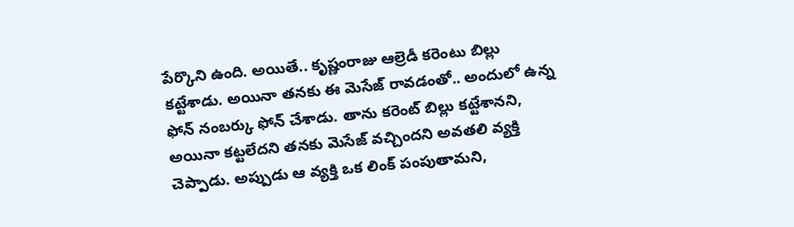పేర్కొని ఉంది. అయితే.. కృష్ణంరాజు ఆల్రెడీ కరెంటు బిల్లు కట్టేశాడు. అయినా తనకు ఈ మెసేజ్ రావడంతో.. అందులో ఉన్న ఫోన్ నంబర్కు ఫోన్ చేశాడు. తాను కరెంట్ బిల్లు కట్టేశానని, అయినా కట్టలేదని తనకు మెసేజ్ వచ్చిందని అవతలి వ్యక్తి చెప్పాడు. అప్పుడు ఆ వ్యక్తి ఒక లింక్ పంపుతామని,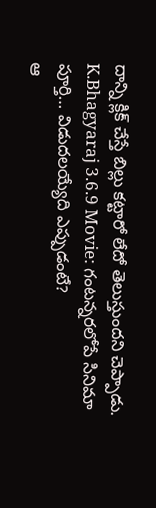దాన్ని క్లిక్ చేస్తే బిల్లు కట్టారో లేదో తెలుస్తుందని చెప్పాడు.
K.Bhagyaraj 3.6.9 Movie: గంటన్నరలోపే సినిమా పూర్తి… విడుదలయ్యేది ఎప్పుడంటే?
ఆ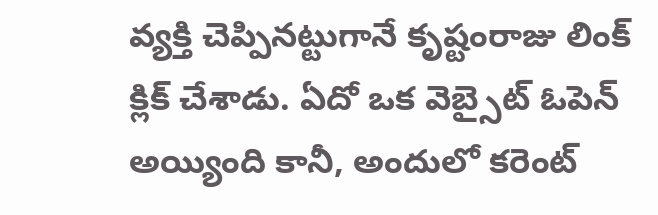వ్యక్తి చెప్పినట్టుగానే కృష్టంరాజు లింక్ క్లిక్ చేశాడు. ఏదో ఒక వెబ్సైట్ ఓపెన్ అయ్యింది కానీ, అందులో కరెంట్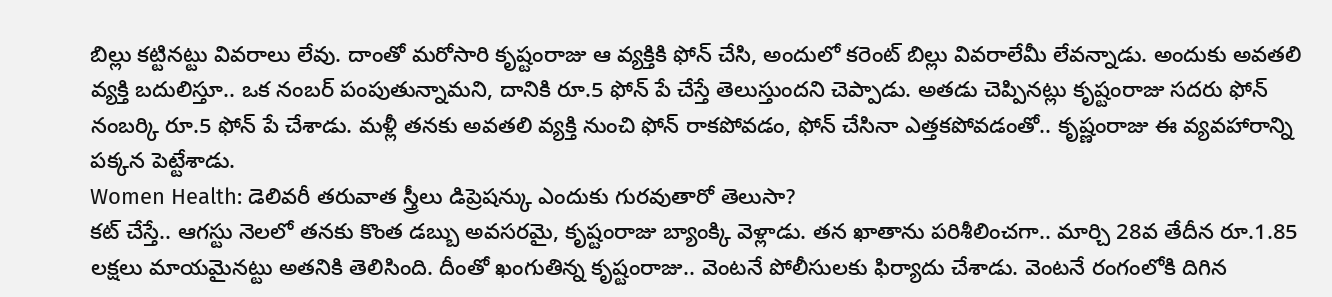బిల్లు కట్టినట్టు వివరాలు లేవు. దాంతో మరోసారి కృష్టంరాజు ఆ వ్యక్తికి ఫోన్ చేసి, అందులో కరెంట్ బిల్లు వివరాలేమీ లేవన్నాడు. అందుకు అవతలి వ్యక్తి బదులిస్తూ.. ఒక నంబర్ పంపుతున్నామని, దానికి రూ.5 ఫోన్ పే చేస్తే తెలుస్తుందని చెప్పాడు. అతడు చెప్పినట్లు కృష్టంరాజు సదరు ఫోన్ నంబర్కి రూ.5 ఫోన్ పే చేశాడు. మళ్లీ తనకు అవతలి వ్యక్తి నుంచి ఫోన్ రాకపోవడం, ఫోన్ చేసినా ఎత్తకపోవడంతో.. కృష్ణంరాజు ఈ వ్యవహారాన్ని పక్కన పెట్టేశాడు.
Women Health: డెలివరీ తరువాత స్త్రీలు డిప్రెషన్కు ఎందుకు గురవుతారో తెలుసా?
కట్ చేస్తే.. ఆగస్టు నెలలో తనకు కొంత డబ్బు అవసరమై, కృష్టంరాజు బ్యాంక్కి వెళ్లాడు. తన ఖాతాను పరిశీలించగా.. మార్చి 28వ తేదీన రూ.1.85 లక్షలు మాయమైనట్టు అతనికి తెలిసింది. దీంతో ఖంగుతిన్న కృష్టంరాజు.. వెంటనే పోలీసులకు ఫిర్యాదు చేశాడు. వెంటనే రంగంలోకి దిగిన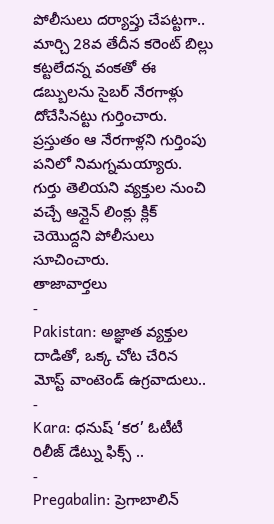పోలీసులు దర్యాప్తు చేపట్టగా.. మార్చి 28వ తేదీన కరెంట్ బిల్లు కట్టలేదన్న వంకతో ఈ డబ్బులను సైబర్ నేరగాళ్లు దోచేసినట్టు గుర్తించారు. ప్రస్తుతం ఆ నేరగాళ్లని గుర్తింపు పనిలో నిమగ్నమయ్యారు. గుర్తు తెలియని వ్యక్తుల నుంచి వచ్చే ఆన్లైన్ లింక్లు క్లిక్ చెయొద్దని పోలీసులు సూచించారు.
తాజావార్తలు
-
Pakistan: అజ్ఞాత వ్యక్తుల దాడితో, ఒక్క చోట చేరిన మోస్ట్ వాంటెండ్ ఉగ్రవాదులు..
-
Kara: ధనుష్ ‘కర’ ఓటీటీ రిలీజ్ డేట్ను ఫిక్స్ ..
-
Pregabalin: ప్రెగాబాలిన్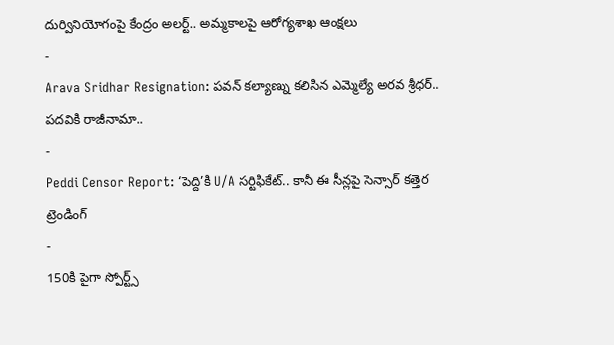దుర్వినియోగంపై కేంద్రం అలర్ట్.. అమ్మకాలపై ఆరోగ్యశాఖ ఆంక్షలు
-
Arava Sridhar Resignation: పవన్ కల్యాణ్ను కలిసిన ఎమ్మెల్యే అరవ శ్రీధర్.. పదవికి రాజీనామా..
-
Peddi Censor Report: ‘పెద్ది’కి U/A సర్టిఫికేట్.. కానీ ఈ సీన్లపై సెన్సార్ కత్తెర
ట్రెండింగ్
-
150కి పైగా స్పోర్ట్స్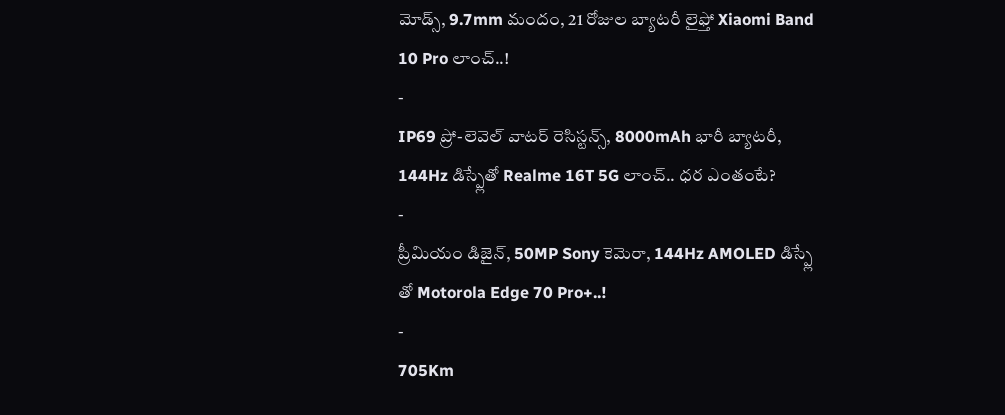మోడ్స్, 9.7mm మందం, 21 రోజుల బ్యాటరీ లైఫ్తో Xiaomi Band 10 Pro లాంచ్..!
-
IP69 ప్రో-లెవెల్ వాటర్ రెసిస్టన్స్, 8000mAh భారీ బ్యాటరీ, 144Hz డిస్ప్లేతో Realme 16T 5G లాంచ్.. ధర ఎంతంటే?
-
ప్రీమియం డిజైన్, 50MP Sony కెమెరా, 144Hz AMOLED డిస్ప్లే తో Motorola Edge 70 Pro+..!
-
705Km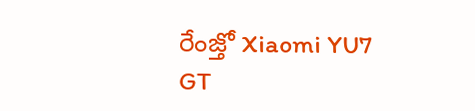రేంజ్తో Xiaomi YU7 GT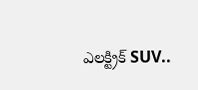ఎలక్ట్రిక్ SUV..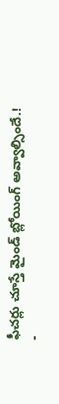ఫీచర్లు చూస్తే మైండ్ బ్లోయింగ్ అవ్వాల్సిందే.!
-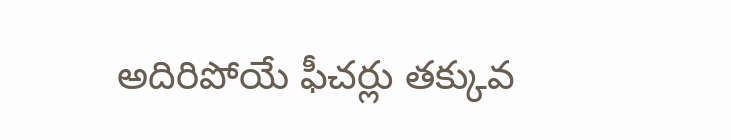అదిరిపోయే ఫీచర్లు తక్కువ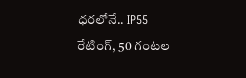ధరలోనే.. IP55 రేటింగ్, 50 గంటల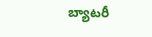బ్యాటరీ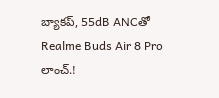బ్యాకప్, 55dB ANCతో Realme Buds Air 8 Pro లాంచ్.!